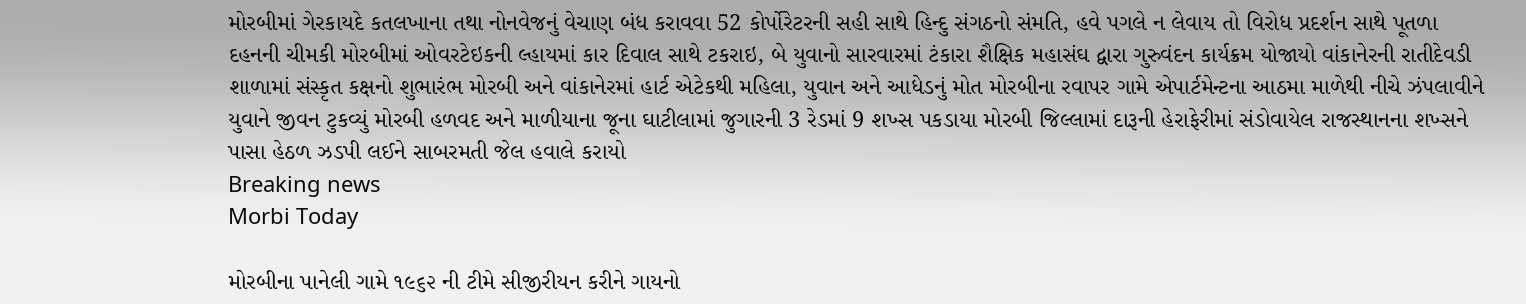મોરબીમાં ગેરકાયદે કતલખાના તથા નોનવેજનું વેચાણ બંધ કરાવવા 52 કોર્પોરેટરની સહી સાથે હિન્દુ સંગઠનો સંમતિ, હવે પગલે ન લેવાય તો વિરોધ પ્રદર્શન સાથે પૂતળા દહનની ચીમકી મોરબીમાં ઓવરટેઇકની લ્હાયમાં કાર દિવાલ સાથે ટકરાઇ, બે યુવાનો સારવારમાં ટંકારા શૈક્ષિક મહાસંઘ દ્વારા ગુરુવંદન કાર્યક્રમ યોજાયો વાંકાનેરની રાતીદેવડી શાળામાં સંસ્કૃત કક્ષનો શુભારંભ મોરબી અને વાંકાનેરમાં હાર્ટ એટેકથી મહિલા, યુવાન અને આધેડનું મોત મોરબીના રવાપર ગામે એપાર્ટમેન્ટના આઠમા માળેથી નીચે ઝંપલાવીને યુવાને જીવન ટુકવ્યું મોરબી હળવદ અને માળીયાના જૂના ઘાટીલામાં જુગારની 3 રેડમાં 9 શખ્સ પકડાયા મોરબી જિલ્લામાં દારૂની હેરાફેરીમાં સંડોવાયેલ રાજસ્થાનના શખ્સને પાસા હેઠળ ઝડપી લઈને સાબરમતી જેલ હવાલે કરાયો
Breaking news
Morbi Today

મોરબીના પાનેલી ગામે ૧૯૬૨ ની ટીમે સીજીરીયન કરીને ગાયનો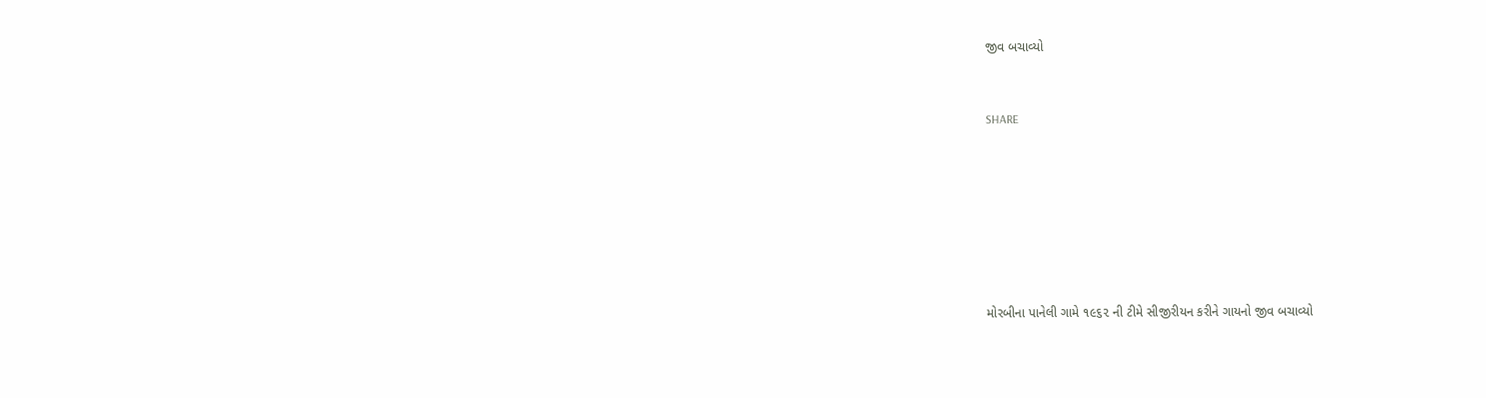જીવ બચાવ્યો


SHARE







મોરબીના પાનેલી ગામે ૧૯૬૨ ની ટીમે સીજીરીયન કરીને ગાયનો જીવ બચાવ્યો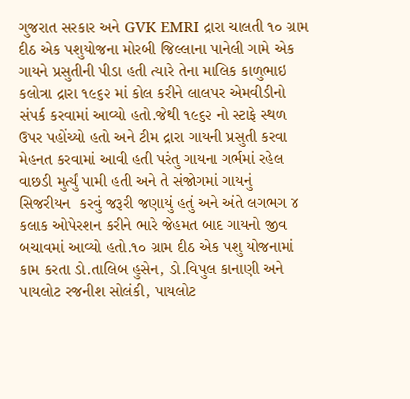ગુજરાત સરકાર અને GVK EMRI દ્રારા ચાલતી ૧૦ ગ્રામ દીઠ એક પશુયોજના મોરબી જિલ્લાના પાનેલી ગામે એક ગાયને પ્રસુતીની પીડા હતી ત્યારે તેના માલિક કાળુભાઇ કલોત્રા દ્રારા ૧૯૬૨ માં કોલ કરીને લાલપર એમવીડીનો સંપર્ક કરવામાં આવ્યો હતો.જેથી ૧૯૬૨ નો સ્ટાફે સ્થળ ઉપર પહોંચ્યો હતો અને ટીમ દ્રારા ગાયની પ્રસુતી કરવા મેહનત કરવામાં આવી હતી પરંતુ ગાયના ગર્ભમાં રહેલ વાછડી મુર્ત્યું પામી હતી અને તે સંજોગમાં ગાયનું  સિજરીયન  કરવું જરૂરી જણાયું હતું અને અંતે લગભગ ૪ કલાક ઓપેરશન કરીને ભારે જેહમત બાદ ગાયનો જીવ બચાવમાં આવ્યો હતો.૧૦ ગ્રામ દીઠ એક પશુ યોજનામાં કામ કરતા ડો.તાલિબ હુસેન, ડો.વિપુલ કાનાણી અને પાયલોટ રજનીશ સોલંકી, પાયલોટ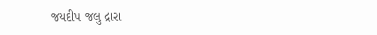જયદીપ જલુ દ્રારા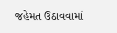જહેમત ઉઠાવવામાં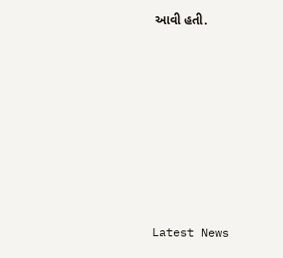આવી હતી.








Latest News